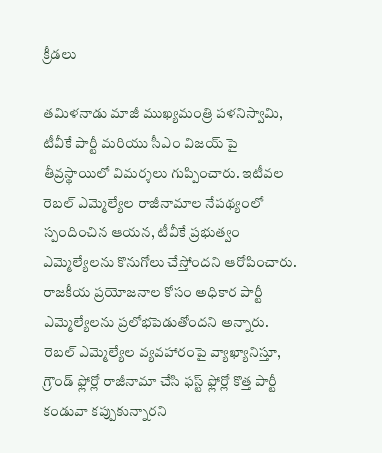క్రీడలు

తమిళనాడు మాజీ ముఖ్యమంత్రి పళనిస్వామి, టీవీకే పార్టీ మరియు సీఎం విజయ్ పై తీవ్రస్థాయిలో విమర్శలు గుప్పించారు. ఇటీవల రెబల్ ఎమ్మెల్యేల రాజీనామాల నేపథ్యంలో స్పందించిన ఆయన, టీవీకే ప్రభుత్వం ఎమ్మెల్యేలను కొనుగోలు చేస్తోందని ఆరోపించారు. రాజకీయ ప్రయోజనాల కోసం అధికార పార్టీ ఎమ్మెల్యేలను ప్రలోభపెడుతోందని అన్నారు.
రెబల్ ఎమ్మెల్యేల వ్యవహారంపై వ్యాఖ్యానిస్తూ, గ్రౌండ్ ఫ్లోర్లో రాజీనామా చేసి ఫస్ట్ ఫ్లోర్లో కొత్త పార్టీ కండువా కప్పుకున్నారని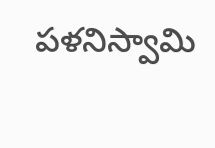పళనిస్వామి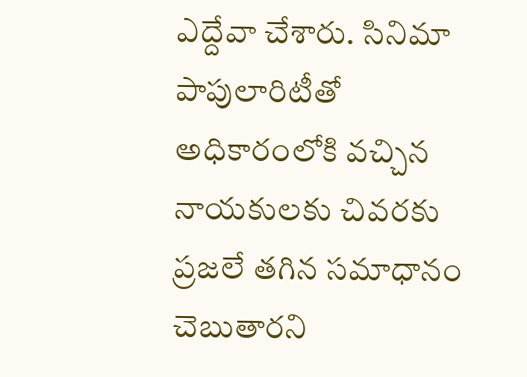ఎద్దేవా చేశారు. సినిమా పాపులారిటీతో అధికారంలోకి వచ్చిన నాయకులకు చివరకు ప్రజలే తగిన సమాధానం చెబుతారని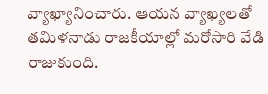వ్యాఖ్యానించారు. ఆయన వ్యాఖ్యలతో తమిళనాడు రాజకీయాల్లో మరోసారి వేడి రాజుకుంది.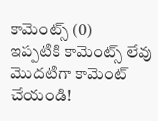కామెంట్స్ (0)
ఇప్పటికి కామెంట్స్ లేవు
మొదటిగా కామెంట్ చేయండి!